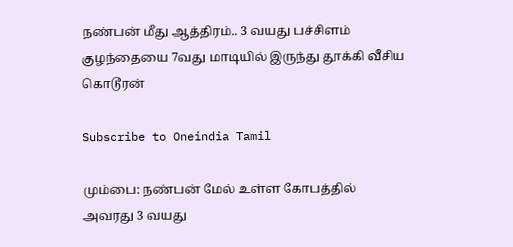நண்பன் மீது ஆத்திரம்.. 3 வயது பச்சிளம் குழந்தையை 7வது மாடியில் இருந்து தூக்கி வீசிய கொடூரன்

Subscribe to Oneindia Tamil

மும்பை: நண்பன் மேல் உள்ள கோபத்தில் அவரது 3 வயது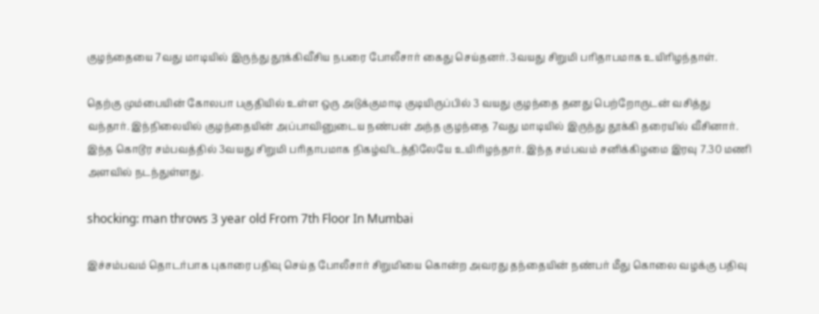குழந்தையை 7வது மாடியில் இருந்து தூக்கிவீசிய நபரை போலீசார் கைது செய்தனர். 3வயது சிறுமி பரிதாபமாக உயிரிழந்தாள்.

தெற்கு மும்பையின் கோலபா பகுதியில் உள்ள ஒரு அடுக்குமாடி குடியிருப்பில் 3 வயது குழந்தை தனது பெற்றோருடன் வசித்து வந்தார். இந்நிலையில் குழந்தையின் அப்பாவினுடைய நண்பன் அந்த குழந்தை 7வது மாடியில் இருந்து தூக்கி தரையில் வீசினார். இந்த கொடூர சம்பவத்தில் 3வயது சிறுமி பரிதாபமாக நிகழ்விடத்திலேயே உயிரிழந்தார். இந்த சம்பவம் சனிக்கிழமை இரவு 7.30 மணி அளவில் நடந்துள்ளது.

shocking: man throws 3 year old From 7th Floor In Mumbai

இச்சம்பவம் தொடர்பாக புகாரை பதிவு செய்த போலீசார் சிறுமியை கொன்ற அவரது தந்தையின் நண்பர் மீது கொலை வழக்கு பதிவு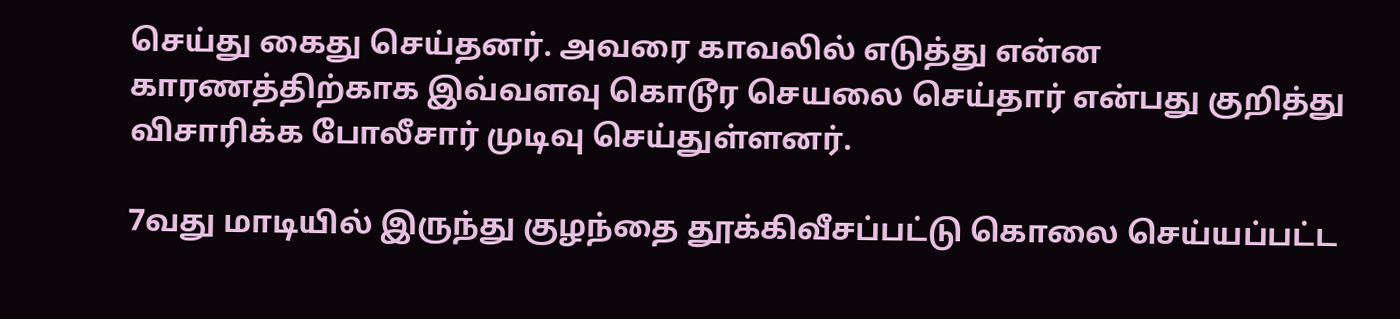செய்து கைது செய்தனர். அவரை காவலில் எடுத்து என்ன காரணத்திற்காக இவ்வளவு கொடூர செயலை செய்தார் என்பது குறித்து விசாரிக்க போலீசார் முடிவு செய்துள்ளனர்.

7வது மாடியில் இருந்து குழந்தை தூக்கிவீசப்பட்டு கொலை செய்யப்பட்ட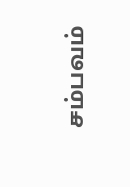சம்பவம்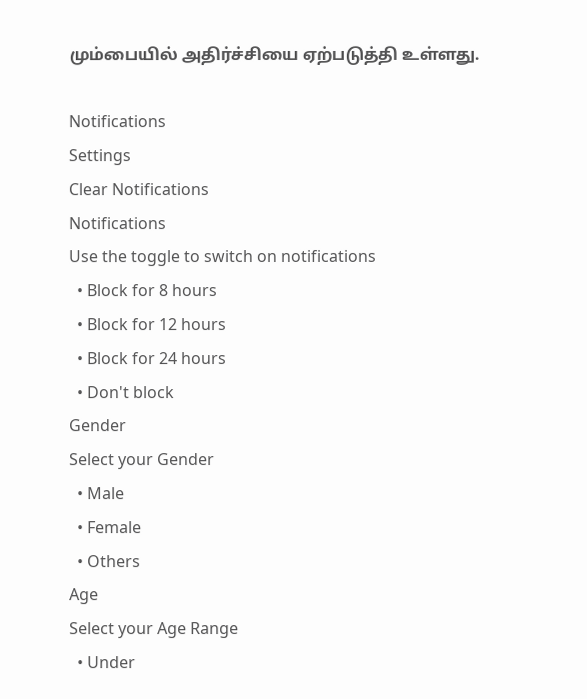மும்பையில் அதிர்ச்சியை ஏற்படுத்தி உள்ளது.

Notifications
Settings
Clear Notifications
Notifications
Use the toggle to switch on notifications
  • Block for 8 hours
  • Block for 12 hours
  • Block for 24 hours
  • Don't block
Gender
Select your Gender
  • Male
  • Female
  • Others
Age
Select your Age Range
  • Under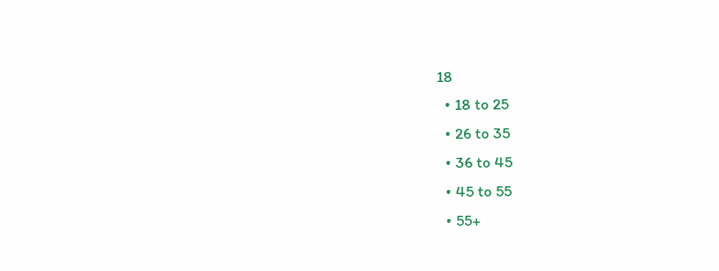18
  • 18 to 25
  • 26 to 35
  • 36 to 45
  • 45 to 55
  • 55+